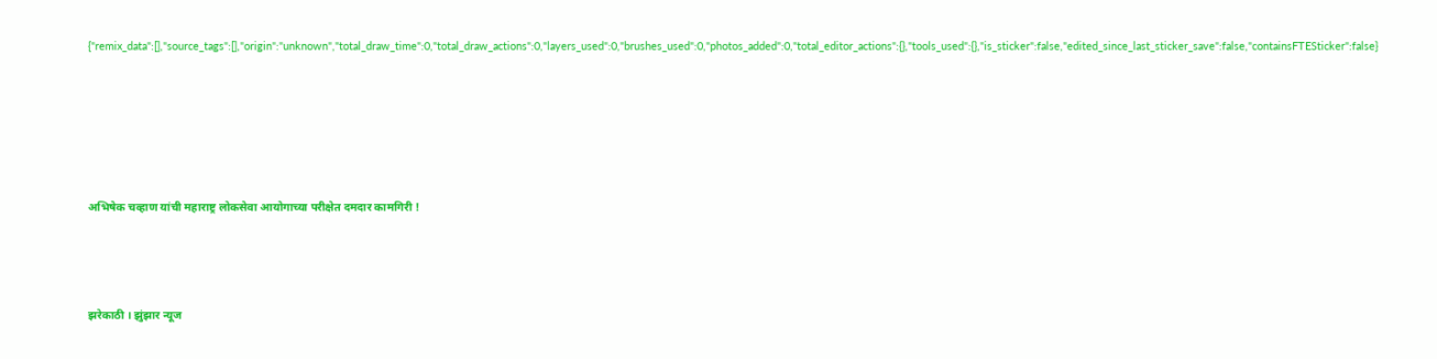{"remix_data":[],"source_tags":[],"origin":"unknown","total_draw_time":0,"total_draw_actions":0,"layers_used":0,"brushes_used":0,"photos_added":0,"total_editor_actions":{},"tools_used":{},"is_sticker":false,"edited_since_last_sticker_save":false,"containsFTESticker":false}





अभिषेक चव्हाण यांची महाराष्ट्र लोकसेवा आयोगाच्या परीक्षेत दमदार कामगिरी !



झरेकाठी । झुंझार न्यूज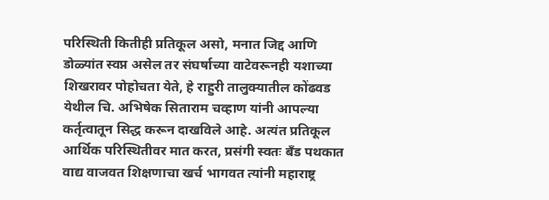परिस्थिती कितीही प्रतिकूल असो, मनात जिद्द आणि डोळ्यांत स्वप्न असेल तर संघर्षाच्या वाटेवरूनही यशाच्या शिखरावर पोहोचता येते, हे राहुरी तालुक्यातील कोंढवड येथील चि. अभिषेक सिताराम चव्हाण यांनी आपल्या कर्तृत्वातून सिद्ध करून दाखविले आहे. अत्यंत प्रतिकूल आर्थिक परिस्थितीवर मात करत, प्रसंगी स्वतः बँड पथकात वाद्य वाजवत शिक्षणाचा खर्च भागवत त्यांनी महाराष्ट्र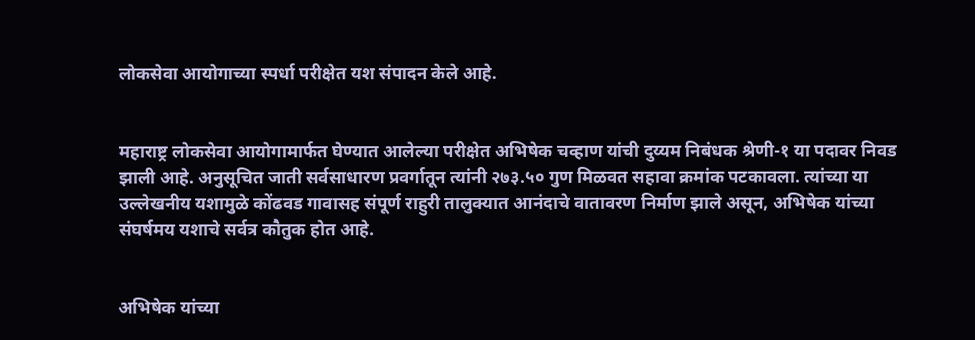लोकसेवा आयोगाच्या स्पर्धा परीक्षेत यश संपादन केले आहे.


महाराष्ट्र लोकसेवा आयोगामार्फत घेण्यात आलेल्या परीक्षेत अभिषेक चव्हाण यांची दुय्यम निबंधक श्रेणी-१ या पदावर निवड झाली आहे. अनुसूचित जाती सर्वसाधारण प्रवर्गातून त्यांनी २७३.५० गुण मिळवत सहावा क्रमांक पटकावला. त्यांच्या या उल्लेखनीय यशामुळे कोंढवड गावासह संपूर्ण राहुरी तालुक्यात आनंदाचे वातावरण निर्माण झाले असून, अभिषेक यांच्या संघर्षमय यशाचे सर्वत्र कौतुक होत आहे.


अभिषेक यांच्या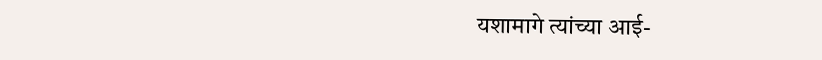यशामागे त्यांच्या आई-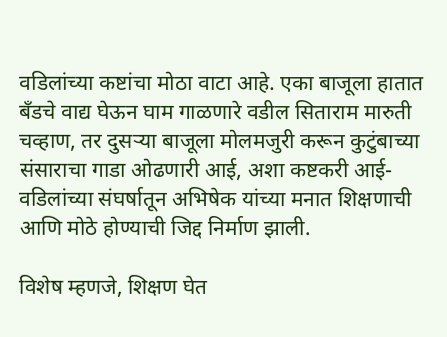वडिलांच्या कष्टांचा मोठा वाटा आहे. एका बाजूला हातात बँडचे वाद्य घेऊन घाम गाळणारे वडील सिताराम मारुती चव्हाण, तर दुसऱ्या बाजूला मोलमजुरी करून कुटुंबाच्या संसाराचा गाडा ओढणारी आई, अशा कष्टकरी आई-वडिलांच्या संघर्षातून अभिषेक यांच्या मनात शिक्षणाची आणि मोठे होण्याची जिद्द निर्माण झाली.

विशेष म्हणजे, शिक्षण घेत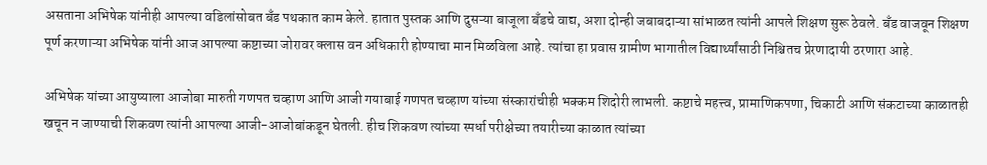असताना अभिषेक यांनीही आपल्या वडिलांसोबत बँड पथकात काम केले. हातात पुस्तक आणि दुसऱ्या बाजूला बँडचे वाद्य, अशा दोन्ही जबाबदाऱ्या सांभाळत त्यांनी आपले शिक्षण सुरू ठेवले. बँड वाजवून शिक्षण पूर्ण करणाऱ्या अभिषेक यांनी आज आपल्या कष्टाच्या जोरावर क्लास वन अधिकारी होण्याचा मान मिळविला आहे. त्यांचा हा प्रवास ग्रामीण भागातील विद्यार्थ्यांसाठी निश्चितच प्रेरणादायी ठरणारा आहे.

अभिषेक यांच्या आयुष्याला आजोबा मारुती गणपत चव्हाण आणि आजी गयाबाई गणपत चव्हाण यांच्या संस्कारांचीही भक्कम शिदोरी लाभली. कष्टाचे महत्त्व, प्रामाणिकपणा, चिकाटी आणि संकटाच्या काळातही खचून न जाण्याची शिकवण त्यांनी आपल्या आजी-आजोबांकडून घेतली. हीच शिकवण त्यांच्या स्पर्धा परीक्षेच्या तयारीच्या काळात त्यांच्या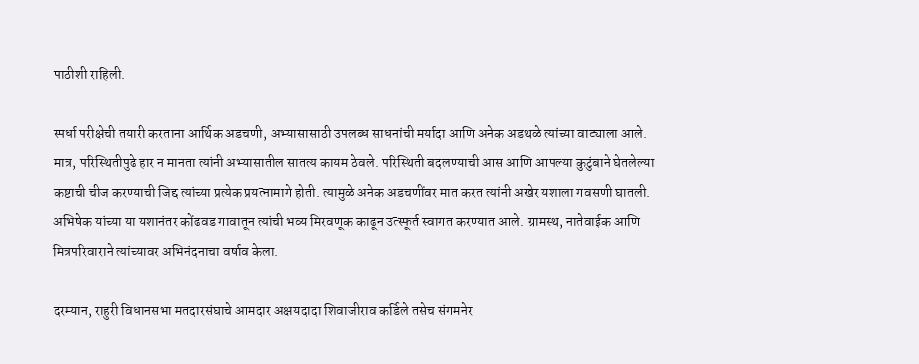पाठीशी राहिली.

स्पर्धा परीक्षेची तयारी करताना आर्थिक अडचणी, अभ्यासासाठी उपलब्ध साधनांची मर्यादा आणि अनेक अडथळे त्यांच्या वाट्याला आले. मात्र, परिस्थितीपुढे हार न मानता त्यांनी अभ्यासातील सातत्य कायम ठेवले. परिस्थिती बदलण्याची आस आणि आपल्या कुटुंबाने घेतलेल्या कष्टाची चीज करण्याची जिद्द त्यांच्या प्रत्येक प्रयत्नामागे होती. त्यामुळे अनेक अडचणींवर मात करत त्यांनी अखेर यशाला गवसणी घातली.
अभिषेक यांच्या या यशानंतर कोंढवड गावातून त्यांची भव्य मिरवणूक काढून उत्स्फूर्त स्वागत करण्यात आले. ग्रामस्थ, नातेवाईक आणि मित्रपरिवाराने त्यांच्यावर अभिनंदनाचा वर्षाव केला.

दरम्यान, राहुरी विधानसभा मतदारसंघाचे आमदार अक्षयदादा शिवाजीराव कर्डिले तसेच संगमनेर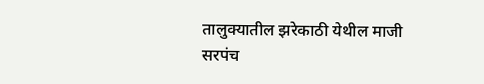तालुक्यातील झरेकाठी येथील माजी सरपंच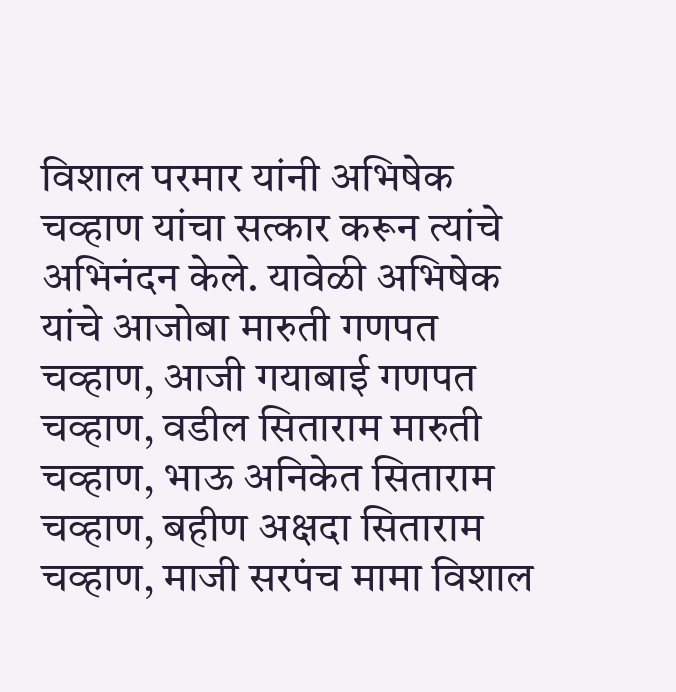विशाल परमार यांनी अभिषेक चव्हाण यांचा सत्कार करून त्यांचे अभिनंदन केले. यावेळी अभिषेक यांचे आजोबा मारुती गणपत चव्हाण, आजी गयाबाई गणपत चव्हाण, वडील सिताराम मारुती चव्हाण, भाऊ अनिकेत सिताराम चव्हाण, बहीण अक्षदा सिताराम चव्हाण, माजी सरपंच मामा विशाल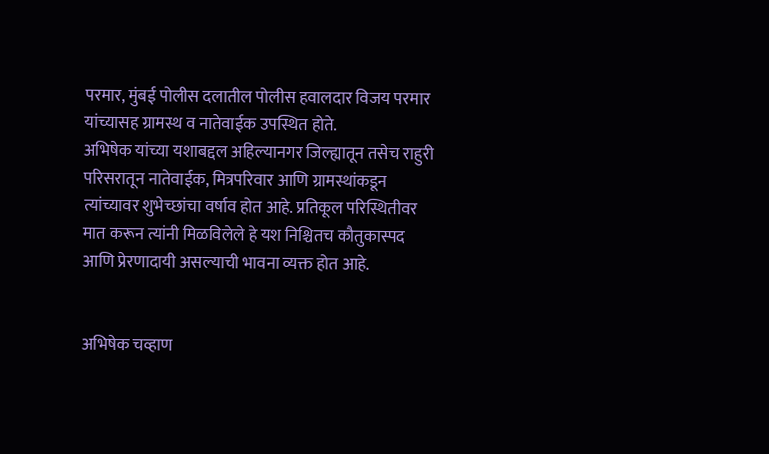परमार, मुंबई पोलीस दलातील पोलीस हवालदार विजय परमार यांच्यासह ग्रामस्थ व नातेवाईक उपस्थित होते.
अभिषेक यांच्या यशाबद्दल अहिल्यानगर जिल्ह्यातून तसेच राहुरी परिसरातून नातेवाईक, मित्रपरिवार आणि ग्रामस्थांकडून त्यांच्यावर शुभेच्छांचा वर्षाव होत आहे. प्रतिकूल परिस्थितीवर मात करून त्यांनी मिळविलेले हे यश निश्चितच कौतुकास्पद आणि प्रेरणादायी असल्याची भावना व्यक्त होत आहे.


अभिषेक चव्हाण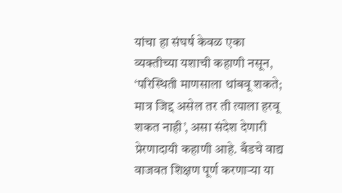यांचा हा संघर्ष केवळ एका व्यक्तीच्या यशाची कहाणी नसून, ‘परिस्थिती माणसाला थांबवू शकते; मात्र जिद्द असेल तर ती त्याला हरवू शकत नाही’, असा संदेश देणारी प्रेरणादायी कहाणी आहे. बँडचे वाद्य वाजवत शिक्षण पूर्ण करणाऱ्या या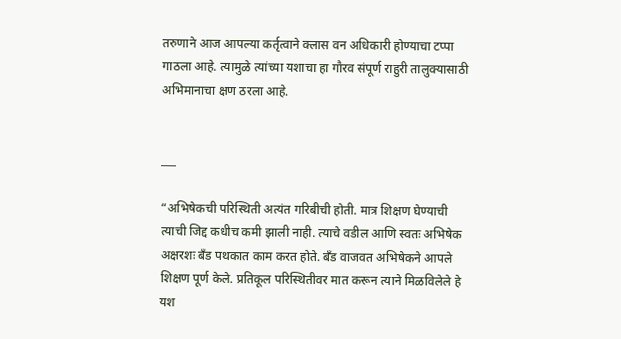तरुणाने आज आपल्या कर्तृत्वाने क्लास वन अधिकारी होण्याचा टप्पा गाठला आहे. त्यामुळे त्यांच्या यशाचा हा गौरव संपूर्ण राहुरी तालुक्यासाठी अभिमानाचा क्षण ठरला आहे.


___

“अभिषेकची परिस्थिती अत्यंत गरिबीची होती. मात्र शिक्षण घेण्याची त्याची जिद्द कधीच कमी झाली नाही. त्याचे वडील आणि स्वतः अभिषेक अक्षरशः बँड पथकात काम करत होते. बँड वाजवत अभिषेकने आपले शिक्षण पूर्ण केले. प्रतिकूल परिस्थितीवर मात करून त्याने मिळविलेले हे यश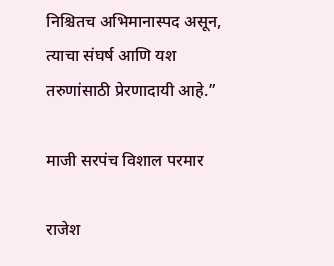निश्चितच अभिमानास्पद असून, त्याचा संघर्ष आणि यश तरुणांसाठी प्रेरणादायी आहे.”

माजी सरपंच विशाल परमार

राजेश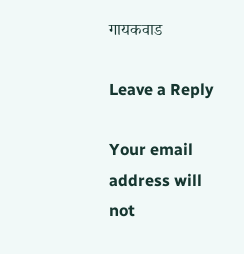गायकवाड

Leave a Reply

Your email address will not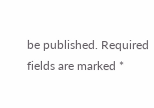be published. Required fields are marked *